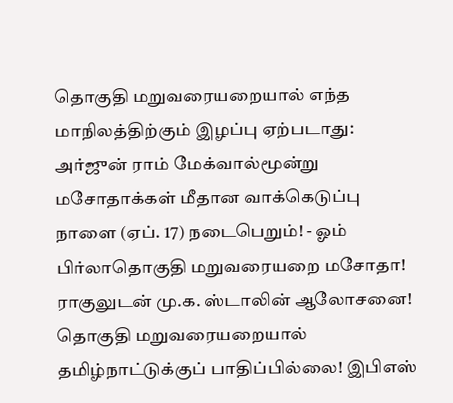தொகுதி மறுவரையறையால் எந்த மாநிலத்திற்கும் இழப்பு ஏற்படாது: அர்ஜுன் ராம் மேக்வால்மூன்று மசோதாக்கள் மீதான வாக்கெடுப்பு நாளை (ஏப். 17) நடைபெறும்! - ஓம் பிர்லாதொகுதி மறுவரையறை மசோதா! ராகுலுடன் மு.க. ஸ்டாலின் ஆலோசனை! தொகுதி மறுவரையறையால் தமிழ்நாட்டுக்குப் பாதிப்பில்லை! இபிஎஸ்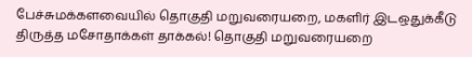பேச்சுமக்களவையில் தொகுதி மறுவரையறை, மகளிர் இடஒதுக்கீடு திருத்த மசோதாக்கள் தாக்கல்! தொகுதி மறுவரையறை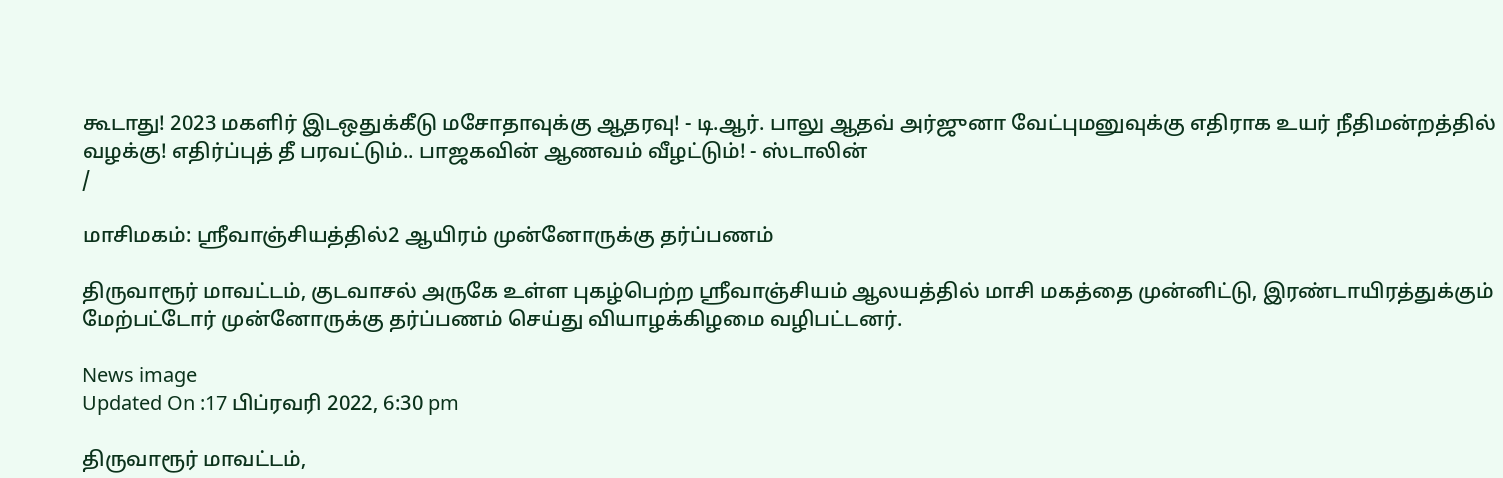கூடாது! 2023 மகளிர் இடஒதுக்கீடு மசோதாவுக்கு ஆதரவு! - டி.ஆர். பாலு ஆதவ் அர்ஜுனா வேட்புமனுவுக்கு எதிராக உயர் நீதிமன்றத்தில் வழக்கு! எதிர்ப்புத் தீ பரவட்டும்.. பாஜகவின் ஆணவம் வீழட்டும்! - ஸ்டாலின்
/

மாசிமகம்: ஸ்ரீவாஞ்சியத்தில்2 ஆயிரம் முன்னோருக்கு தர்ப்பணம்

திருவாரூர் மாவட்டம், குடவாசல் அருகே உள்ள புகழ்பெற்ற ஸ்ரீவாஞ்சியம் ஆலயத்தில் மாசி மகத்தை முன்னிட்டு, இரண்டாயிரத்துக்கும் மேற்பட்டோர் முன்னோருக்கு தர்ப்பணம் செய்து வியாழக்கிழமை வழிபட்டனர்.

News image
Updated On :17 பிப்ரவரி 2022, 6:30 pm

திருவாரூர் மாவட்டம்,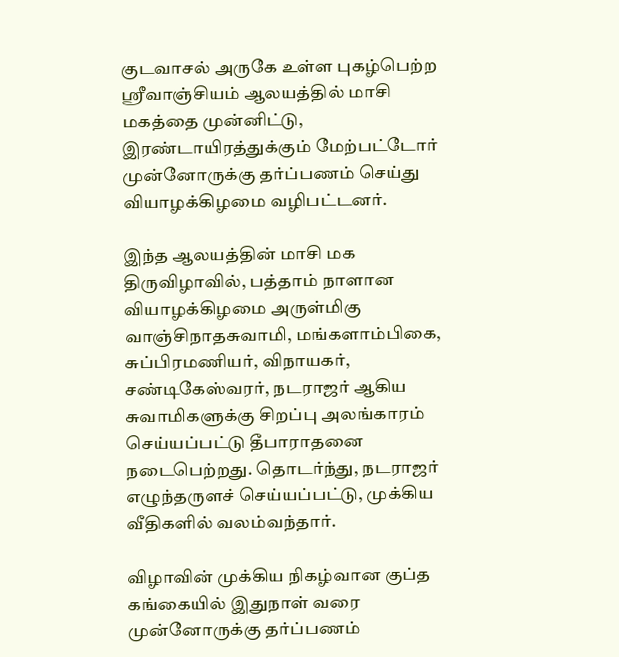குடவாசல் அருகே உள்ள புகழ்பெற்ற ஸ்ரீவாஞ்சியம் ஆலயத்தில் மாசி மகத்தை முன்னிட்டு, இரண்டாயிரத்துக்கும் மேற்பட்டோர் முன்னோருக்கு தர்ப்பணம் செய்து வியாழக்கிழமை வழிபட்டனர்.

இந்த ஆலயத்தின் மாசி மக திருவிழாவில், பத்தாம் நாளான வியாழக்கிழமை அருள்மிகு வாஞ்சிநாதசுவாமி, மங்களாம்பிகை, சுப்பிரமணியர், விநாயகர், சண்டிகேஸ்வரர், நடராஜர் ஆகிய சுவாமிகளுக்கு சிறப்பு அலங்காரம் செய்யப்பட்டு தீபாராதனை நடைபெற்றது. தொடர்ந்து, நடராஜர் எழுந்தருளச் செய்யப்பட்டு, முக்கிய வீதிகளில் வலம்வந்தார்.

விழாவின் முக்கிய நிகழ்வான குப்த கங்கையில் இதுநாள் வரை முன்னோருக்கு தர்ப்பணம்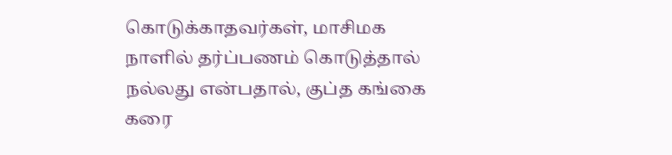கொடுக்காதவர்கள், மாசிமக நாளில் தர்ப்பணம் கொடுத்தால் நல்லது என்பதால், குப்த கங்கை கரை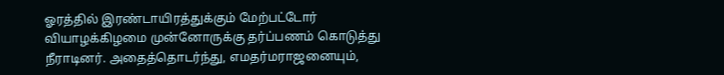ஓரத்தில் இரண்டாயிரத்துக்கும் மேற்பட்டோர் வியாழக்கிழமை முன்னோருக்கு தர்ப்பணம் கொடுத்து நீராடினர். அதைத்தொடர்ந்து, எமதர்மராஜனையும்,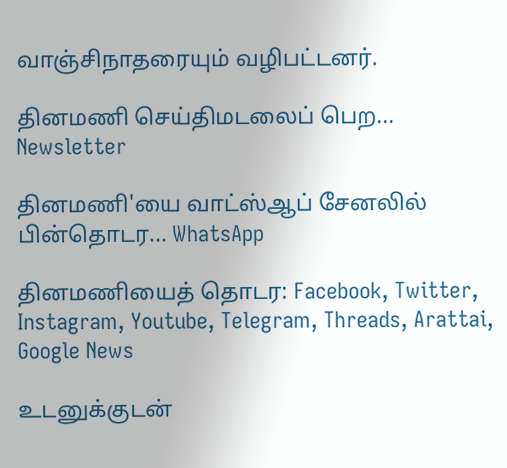வாஞ்சிநாதரையும் வழிபட்டனர்.

தினமணி செய்திமடலைப் பெற... Newsletter

தினமணி'யை வாட்ஸ்ஆப் சேனலில் பின்தொடர... WhatsApp

தினமணியைத் தொடர: Facebook, Twitter, Instagram, Youtube, Telegram, Threads, Arattai, Google News

உடனுக்குடன்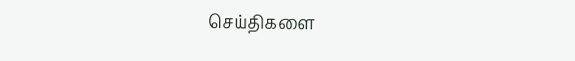செய்திகளை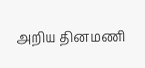அறிய தினமணி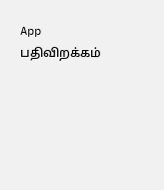App பதிவிறக்கம்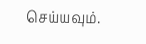செய்யவும்.